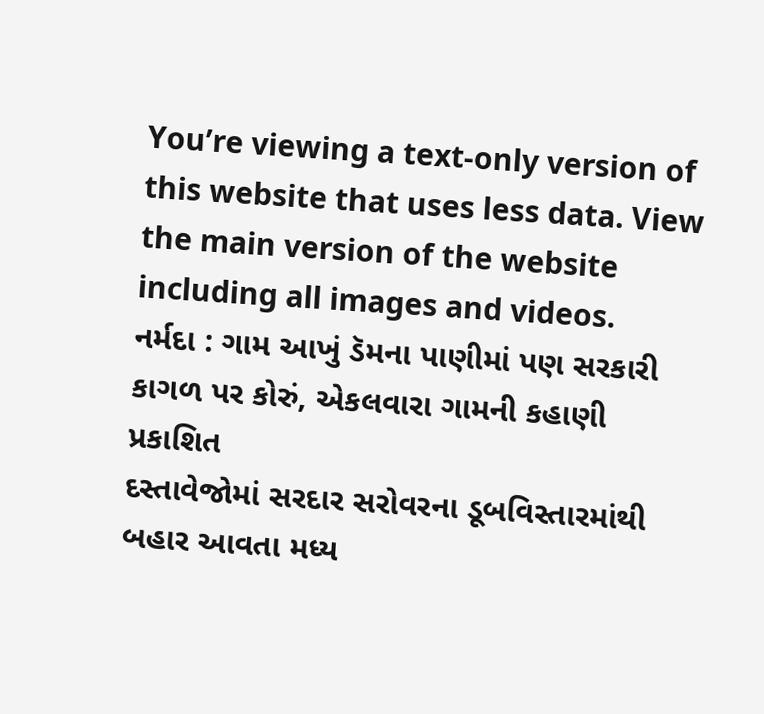You’re viewing a text-only version of this website that uses less data. View the main version of the website including all images and videos.
નર્મદા : ગામ આખું ડૅમના પાણીમાં પણ સરકારી કાગળ પર કોરું, એકલવારા ગામની કહાણી
પ્રકાશિત
દસ્તાવેજોમાં સરદાર સરોવરના ડૂબવિસ્તારમાંથી બહાર આવતા મધ્ય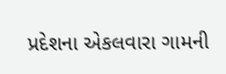પ્રદેશના એકલવારા ગામની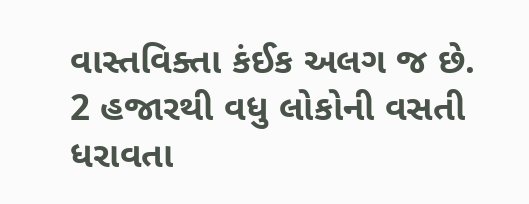વાસ્તવિક્તા કંઈક અલગ જ છે.
2 હજારથી વધુ લોકોની વસતી ધરાવતા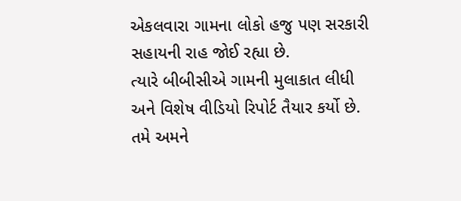એકલવારા ગામના લોકો હજુ પણ સરકારી સહાયની રાહ જોઈ રહ્યા છે.
ત્યારે બીબીસીએ ગામની મુલાકાત લીધી અને વિશેષ વીડિયો રિપોર્ટ તૈયાર કર્યો છે.
તમે અમને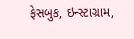ફેસબુક, ઇન્સ્ટાગ્રામ,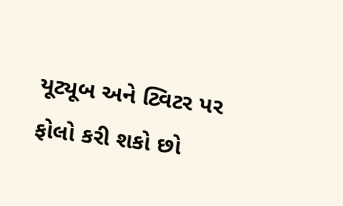યૂટ્યૂબ અને ટ્વિટર પર ફોલો કરી શકો છો